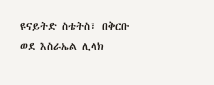ዩናይትድ ስቴትስ፣ በቅርቡ ወደ እስራኤል ሊላክ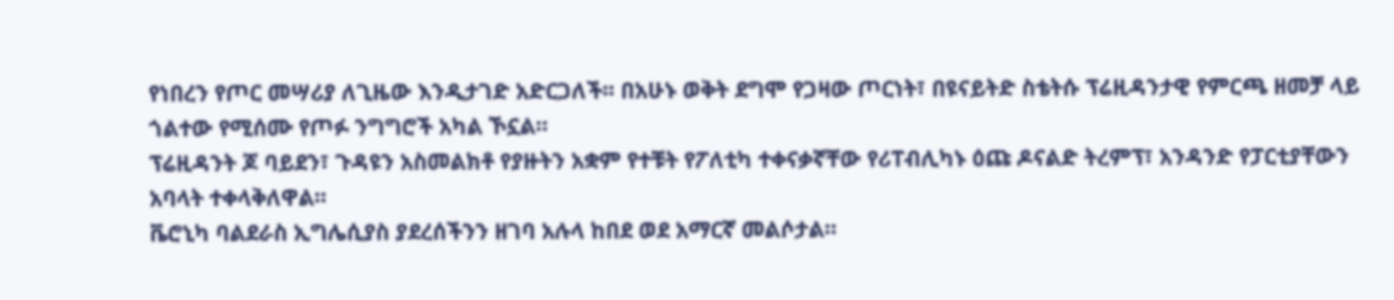የነበረን የጦር መሣሪያ ለጊዜው እንዲታገድ አድርጋለች፡፡ በአሁኑ ወቅት ደግሞ የጋዛው ጦርነት፣ በዩናይትድ ስቴትሱ ፕሬዚዳንታዊ የምርጫ ዘመቻ ላይ ጎልተው የሚሰሙ የጦፉ ንግግሮች አካል ኾኗል።
ፕሬዚዳንት ጆ ባይደን፣ ጉዳዩን አስመልክቶ የያዙትን አቋም የተቹት የፖለቲካ ተቀናቃኛቸው የሪፐብሊካኑ ዕጩ ዶናልድ ትረምፕ፣ አንዳንድ የፓርቲያቸውን አባላት ተቀላቅለዋል።
ቬሮኒካ ባልደራስ ኢግሌሲያስ ያደረሰችንን ዘገባ አሉላ ከበደ ወደ አማርኛ መልሶታል።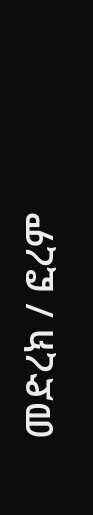መድረክ / ፎረም